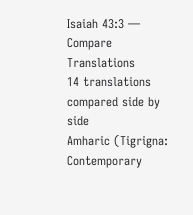Isaiah 43:3 — Compare Translations
14 translations compared side by side
Amharic (Tigrigna: Contemporary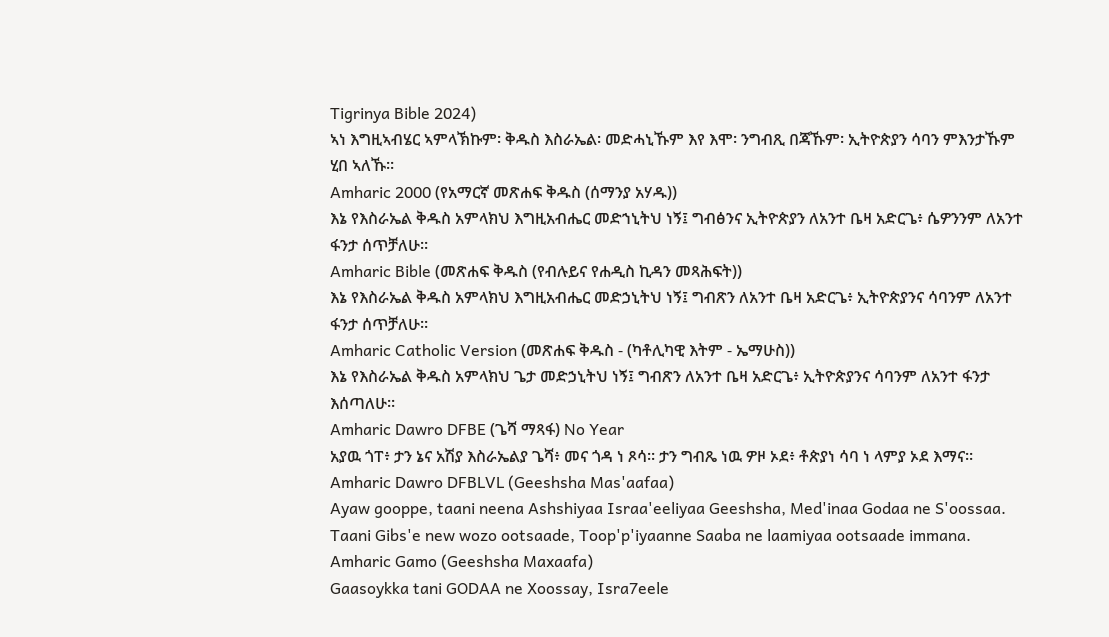Tigrinya Bible 2024)
ኣነ እግዚኣብሄር ኣምላኽኩም፡ ቅዱስ እስራኤል፡ መድሓኒኹም እየ እሞ፡ ንግብጺ በጃኹም፡ ኢትዮጵያን ሳባን ምእንታኹም ሂበ ኣለኹ።
Amharic 2000 (የአማርኛ መጽሐፍ ቅዱስ (ሰማንያ አሃዱ))
እኔ የእስራኤል ቅዱስ አምላክህ እግዚአብሔር መድኀኒትህ ነኝ፤ ግብፅንና ኢትዮጵያን ለአንተ ቤዛ አድርጌ፥ ሴዎንንም ለአንተ ፋንታ ሰጥቻለሁ።
Amharic Bible (መጽሐፍ ቅዱስ (የብሉይና የሐዲስ ኪዳን መጻሕፍት))
እኔ የእስራኤል ቅዱስ አምላክህ እግዚአብሔር መድኃኒትህ ነኝ፤ ግብጽን ለአንተ ቤዛ አድርጌ፥ ኢትዮጵያንና ሳባንም ለአንተ ፋንታ ሰጥቻለሁ።
Amharic Catholic Version (መጽሐፍ ቅዱስ - (ካቶሊካዊ እትም - ኤማሁስ))
እኔ የእስራኤል ቅዱስ አምላክህ ጌታ መድኃኒትህ ነኝ፤ ግብጽን ለአንተ ቤዛ አድርጌ፥ ኢትዮጵያንና ሳባንም ለአንተ ፋንታ እሰጣለሁ።
Amharic Dawro DFBE (ጌሻ ማጻፋ) No Year
አያዉ ጎፐ፥ ታን ኔና አሽያ እስራኤልያ ጌሻ፥ መና ጎዳ ነ ጾሳ። ታን ግብጼ ነዉ ዎዞ ኦደ፥ ቶጵያነ ሳባ ነ ላምያ ኦደ እማና።
Amharic Dawro DFBLVL (Geeshsha Mas'aafaa)
Ayaw gooppe, taani neena Ashshiyaa Israa'eeliyaa Geeshsha, Med'inaa Godaa ne S'oossaa. Taani Gibs'e new wozo ootsaade, Toop'p'iyaanne Saaba ne laamiyaa ootsaade immana.
Amharic Gamo (Geeshsha Maxaafa)
Gaasoykka tani GODAA ne Xoossay, Isra7eele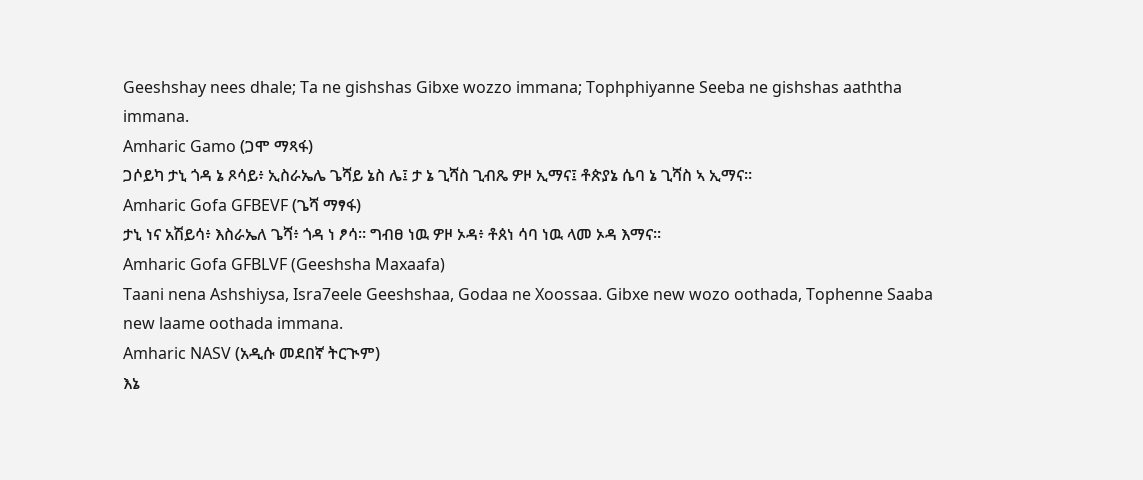Geeshshay nees dhale; Ta ne gishshas Gibxe wozzo immana; Tophphiyanne Seeba ne gishshas aaththa immana.
Amharic Gamo (ጋሞ ማጻፋ)
ጋሶይካ ታኒ ጎዳ ኔ ጾሳይ፥ ኢስራኤሌ ጌሻይ ኔስ ሌ፤ ታ ኔ ጊሻስ ጊብጼ ዎዞ ኢማና፤ ቶጵያኔ ሴባ ኔ ጊሻስ ኣ ኢማና።
Amharic Gofa GFBEVF (ጌሻ ማፃፋ)
ታኒ ነና አሽይሳ፥ እስራኤለ ጌሻ፥ ጎዳ ነ ፆሳ። ግብፀ ነዉ ዎዞ ኦዳ፥ ቶጰነ ሳባ ነዉ ላመ ኦዳ እማና።
Amharic Gofa GFBLVF (Geeshsha Maxaafa)
Taani nena Ashshiysa, Isra7eele Geeshshaa, Godaa ne Xoossaa. Gibxe new wozo oothada, Tophenne Saaba new laame oothada immana.
Amharic NASV (አዲሱ መደበኛ ትርጒም)
እኔ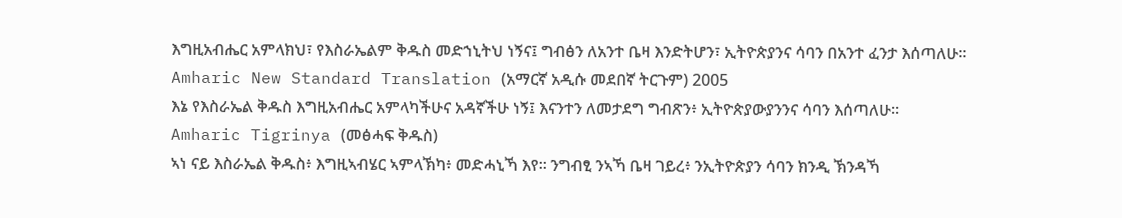እግዚአብሔር አምላክህ፣ የእስራኤልም ቅዱስ መድኀኒትህ ነኝና፤ ግብፅን ለአንተ ቤዛ እንድትሆን፣ ኢትዮጵያንና ሳባን በአንተ ፈንታ እሰጣለሁ።
Amharic New Standard Translation (አማርኛ አዲሱ መደበኛ ትርጉም) 2005
እኔ የእስራኤል ቅዱስ እግዚአብሔር አምላካችሁና አዳኛችሁ ነኝ፤ እናንተን ለመታደግ ግብጽን፥ ኢትዮጵያውያንንና ሳባን እሰጣለሁ።
Amharic Tigrinya (መፅሓፍ ቅዱስ)
ኣነ ናይ እስራኤል ቅዱስ፥ እግዚኣብሄር ኣምላኽካ፥ መድሓኒኻ እየ። ንግብፂ ንኣኻ ቤዛ ገይረ፥ ንኢትዮጵያን ሳባን ክንዲ ኽንዳኻ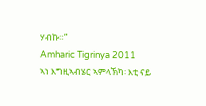ሃብኩ።”
Amharic Tigrinya 2011
ኣነ እግዚኣብሄር ኣምላኽካ፡ እቲ ናይ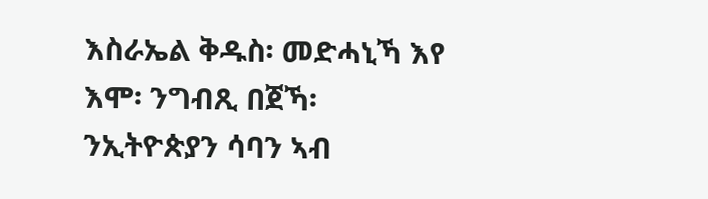እስራኤል ቅዱስ፡ መድሓኒኻ እየ እሞ፡ ንግብጺ በጀኻ፡ ንኢትዮጵያን ሳባን ኣብ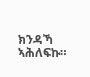ክንዳኻ ኣሕለፍኩ።